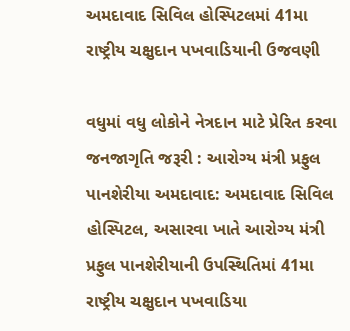અમદાવાદ સિવિલ હોસ્પિટલમાં 41મા રાષ્ટ્રીય ચક્ષુદાન પખવાડિયાની ઉજવણી

વધુમાં વધુ લોકોને નેત્રદાન માટે પ્રેરિત કરવા જનજાગૃતિ જરૂરી : આરોગ્ય મંત્રી પ્રફુલ પાનશેરીયા અમદાવાદ: અમદાવાદ સિવિલ હોસ્પિટલ, અસારવા ખાતે આરોગ્ય મંત્રી પ્રફુલ પાનશેરીયાની ઉપસ્થિતિમાં 41મા રાષ્ટ્રીય ચક્ષુદાન પખવાડિયા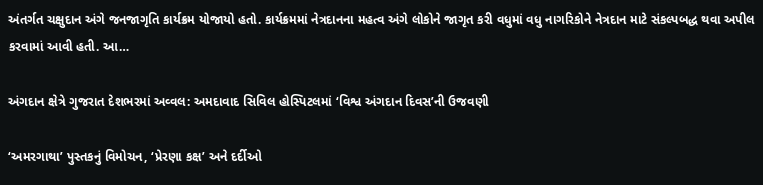અંતર્ગત ચક્ષુદાન અંગે જનજાગૃતિ કાર્યક્રમ યોજાયો હતો. કાર્યક્રમમાં નેત્રદાનના મહત્વ અંગે લોકોને જાગૃત કરી વધુમાં વધુ નાગરિકોને નેત્રદાન માટે સંકલ્પબદ્ધ થવા અપીલ કરવામાં આવી હતી. આ…

અંગદાન ક્ષેત્રે ગુજરાત દેશભરમાં અવ્વલ: અમદાવાદ સિવિલ હોસ્પિટલમાં ‘વિશ્વ અંગદાન દિવસ’ની ઉજવણી

‘અમરગાથા’ પુસ્તકનું વિમોચન, ‘પ્રેરણા કક્ષ’ અને દર્દીઓ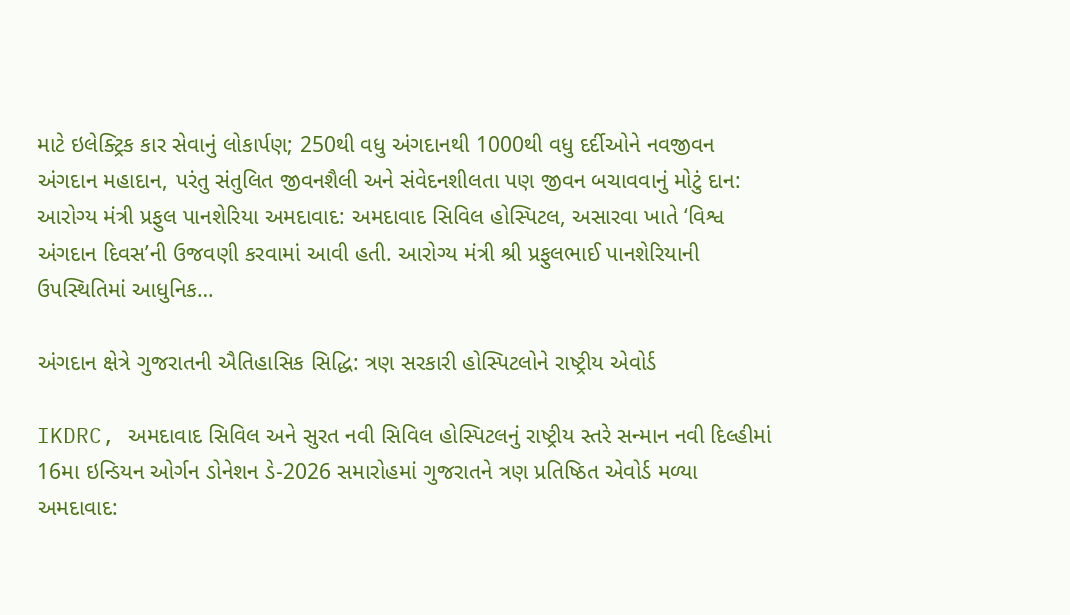માટે ઇલેક્ટ્રિક કાર સેવાનું લોકાર્પણ; 250થી વધુ અંગદાનથી 1000થી વધુ દર્દીઓને નવજીવન અંગદાન મહાદાન, પરંતુ સંતુલિત જીવનશૈલી અને સંવેદનશીલતા પણ જીવન બચાવવાનું મોટું દાન: આરોગ્ય મંત્રી પ્રફુલ પાનશેરિયા અમદાવાદ: અમદાવાદ સિવિલ હોસ્પિટલ, અસારવા ખાતે ‘વિશ્વ અંગદાન દિવસ’ની ઉજવણી કરવામાં આવી હતી. આરોગ્ય મંત્રી શ્રી પ્રફુલભાઈ પાનશેરિયાની ઉપસ્થિતિમાં આધુનિક…

અંગદાન ક્ષેત્રે ગુજરાતની ઐતિહાસિક સિદ્ધિ: ત્રણ સરકારી હોસ્પિટલોને રાષ્ટ્રીય એવોર્ડ

IKDRC, અમદાવાદ સિવિલ અને સુરત નવી સિવિલ હોસ્પિટલનું રાષ્ટ્રીય સ્તરે સન્માન નવી દિલ્હીમાં 16મા ઇન્ડિયન ઓર્ગન ડોનેશન ડે-2026 સમારોહમાં ગુજરાતને ત્રણ પ્રતિષ્ઠિત એવોર્ડ મળ્યા અમદાવાદ: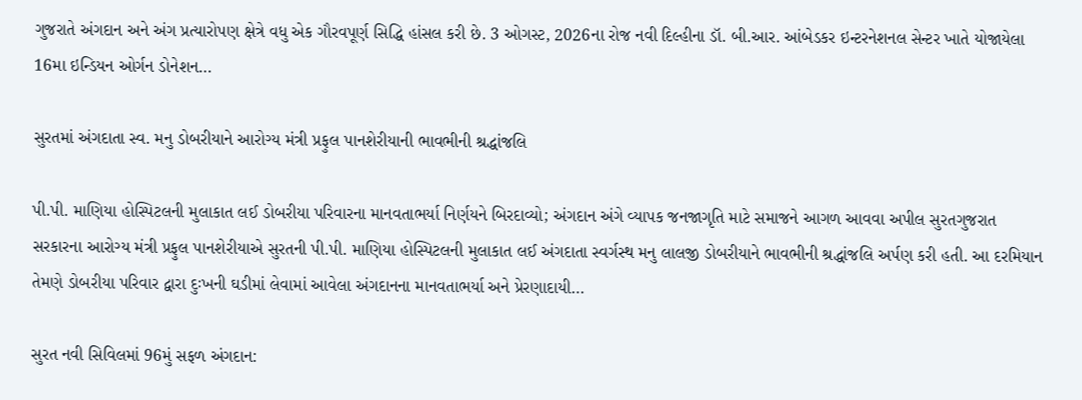ગુજરાતે અંગદાન અને અંગ પ્રત્યારોપણ ક્ષેત્રે વધુ એક ગૌરવપૂર્ણ સિદ્ધિ હાંસલ કરી છે. 3 ઓગસ્ટ, 2026ના રોજ નવી દિલ્હીના ડૉ. બી.આર. આંબેડકર ઇન્ટરનેશનલ સેન્ટર ખાતે યોજાયેલા 16મા ઇન્ડિયન ઓર્ગન ડોનેશન…

સુરતમાં અંગદાતા સ્વ. મનુ ડોબરીયાને આરોગ્ય મંત્રી પ્રફુલ પાનશેરીયાની ભાવભીની શ્રદ્ધાંજલિ

પી.પી. માણિયા હોસ્પિટલની મુલાકાત લઈ ડોબરીયા પરિવારના માનવતાભર્યા નિર્ણયને બિરદાવ્યો; અંગદાન અંગે વ્યાપક જનજાગૃતિ માટે સમાજને આગળ આવવા અપીલ સુરતગુજરાત સરકારના આરોગ્ય મંત્રી પ્રફુલ પાનશેરીયાએ સુરતની પી.પી. માણિયા હોસ્પિટલની મુલાકાત લઈ અંગદાતા સ્વર્ગસ્થ મનુ લાલજી ડોબરીયાને ભાવભીની શ્રદ્ધાંજલિ અર્પણ કરી હતી. આ દરમિયાન તેમણે ડોબરીયા પરિવાર દ્વારા દુઃખની ઘડીમાં લેવામાં આવેલા અંગદાનના માનવતાભર્યા અને પ્રેરણાદાયી…

સુરત નવી સિવિલમાં 96મું સફળ અંગદાન: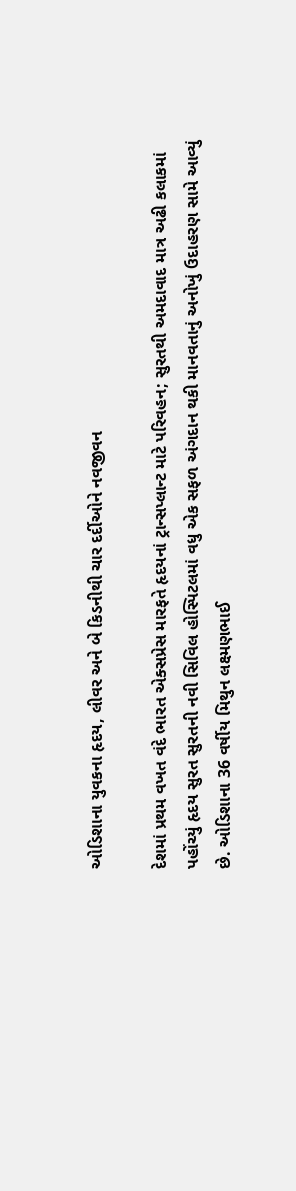ઓડિશાના યુવકના હૃદય, લીવર અને બે કિડનીથી ચાર દર્દીઓને નવજીવન

દેશમાં પ્રથમ વખત વંદે ભારત એક્સપ્રેસ મારફતે હૃદયનાં ટ્રાન્સપ્લાન્ટ માટે પરિવહન; સુરતથી અમદાવાદ માત્ર અઢી કલાકમાં પહોંચ્યું હૃદય સુરત સુરતની નવી સિવિલ હોસ્પિટલમાં વધુ એક સફળ અંગદાન થકી માનવતાનું અનોખું ઉદાહરણ સામે આવ્યું છે. ઓડિશાના 36 વર્ષીય મિથુન લક્ષ્મણભાઈ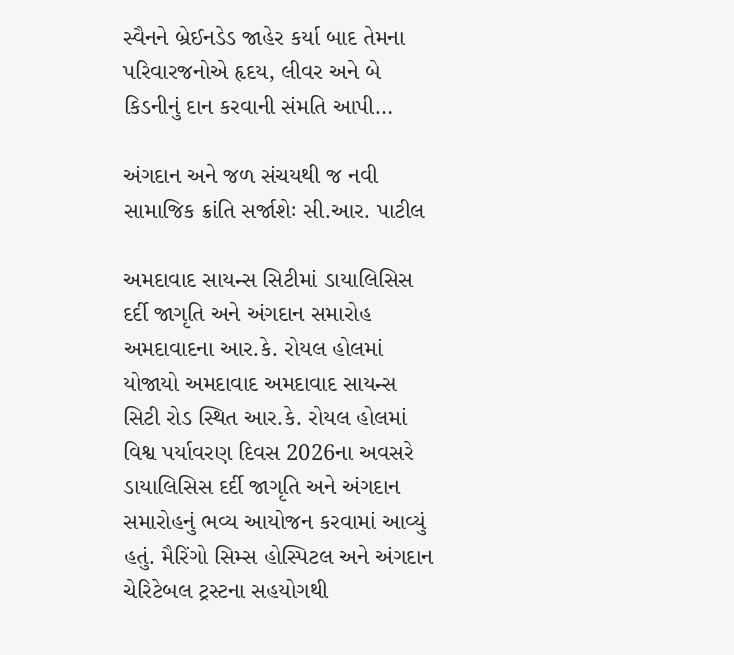સ્વૈનને બ્રેઈનડેડ જાહેર કર્યા બાદ તેમના પરિવારજનોએ હૃદય, લીવર અને બે કિડનીનું દાન કરવાની સંમતિ આપી…

અંગદાન અને જળ સંચયથી જ નવી સામાજિક ક્રાંતિ સર્જાશેઃ સી.આર. પાટીલ

અમદાવાદ સાયન્સ સિટીમાં ડાયાલિસિસ દર્દી જાગૃતિ અને અંગદાન સમારોહ અમદાવાદના આર.કે. રોયલ હોલમાં યોજાયો અમદાવાદ અમદાવાદ સાયન્સ સિટી રોડ સ્થિત આર.કે. રોયલ હોલમાં વિશ્વ પર્યાવરણ દિવસ 2026ના અવસરે ડાયાલિસિસ દર્દી જાગૃતિ અને અંગદાન સમારોહનું ભવ્ય આયોજન કરવામાં આવ્યું હતું. મૈરિંગો સિમ્સ હોસ્પિટલ અને અંગદાન ચેરિટેબલ ટ્રસ્ટના સહયોગથી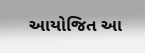આયોજિત આ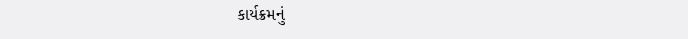કાર્યક્રમનું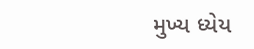મુખ્ય ધ્યેય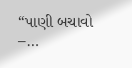“પાણી બચાવો –…